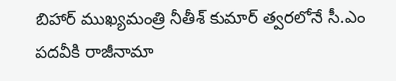బిహార్ ముఖ్యమంత్రి నీతీశ్ కుమార్ త్వరలోనే సీ.ఎం పదవీకి రాజీనామా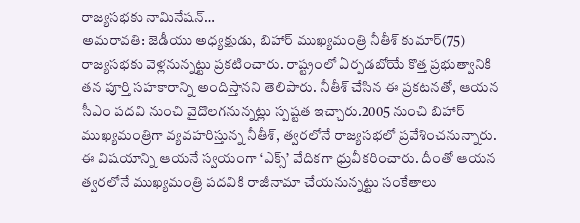రాజ్యసభకు నామినేషన్…
అమరావతి: జెడీయు అధ్యక్షుడు, బిహార్ ముఖ్యమంత్రి నీతీశ్ కుమార్(75) రాజ్యసభకు వెళ్లనున్నట్టు ప్రకటించారు. రాష్ట్రంలో ఏర్పడబోయే కొత్త ప్రభుత్వానికి తన పూర్తి సహకారాన్ని అందిస్తానని తెలిపారు. నీతీశ్ చేసిన ఈ ప్రకటనతో, ఆయన సీఎం పదవి నుంచి వైదొలగనున్నట్లు స్పష్టత ఇచ్చారు.2005 నుంచి బిహార్ ముఖ్యమంత్రిగా వ్యవహరిస్తున్న నీతీశ్, త్వరలోనే రాజ్యసభలో ప్రవేశించనున్నారు. ఈ విషయాన్ని ఆయనే స్వయంగా ‘ఎక్స్’ వేదికగా ధ్రువీకరించారు. దీంతో ఆయన త్వరలోనే ముఖ్యమంత్రి పదవికి రాజీనామా చేయనున్నట్టు సంకేతాలు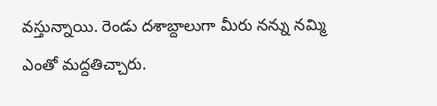వస్తున్నాయి. రెండు దశాబ్దాలుగా మీరు నన్ను నమ్మి ఎంతో మద్దతిచ్చారు.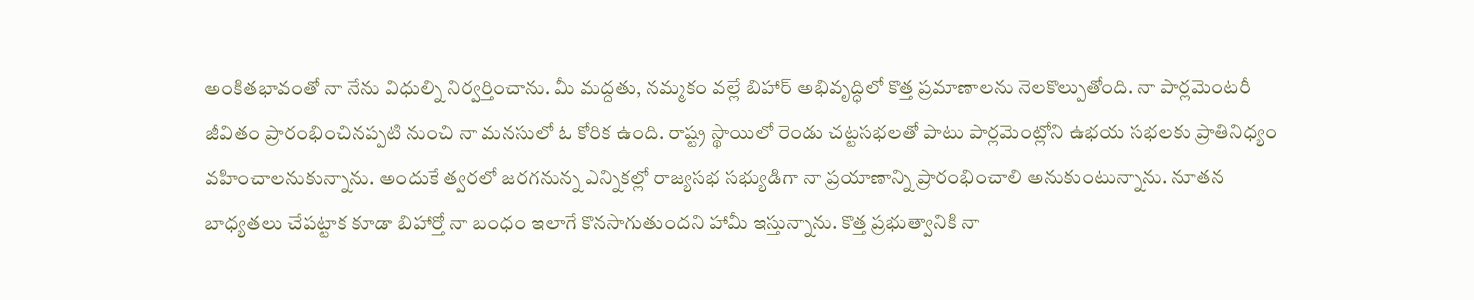అంకితభావంతో నా నేను విధుల్ని నిర్వర్తించాను. మీ మద్దతు, నమ్మకం వల్లే బిహార్ అభివృద్ధిలో కొత్త ప్రమాణాలను నెలకొల్పుతోంది. నా పార్లమెంటరీ జీవితం ప్రారంభించినప్పటి నుంచి నా మనసులో ఓ కోరిక ఉంది. రాష్ట్ర స్థాయిలో రెండు చట్టసభలతో పాటు పార్లమెంట్లోని ఉభయ సభలకు ప్రాతినిధ్యం వహించాలనుకున్నాను. అందుకే త్వరలో జరగనున్న ఎన్నికల్లో రాజ్యసభ సభ్యుడిగా నా ప్రయాణాన్ని ప్రారంభించాలి అనుకుంటున్నాను. నూతన బాధ్యతలు చేపట్టాక కూడా బిహార్తో నా బంధం ఇలాగే కొనసాగుతుందని హామీ ఇస్తున్నాను. కొత్త ప్రభుత్వానికి నా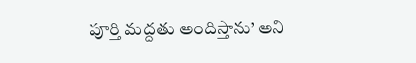పూర్తి మద్దతు అందిస్తాను’ అని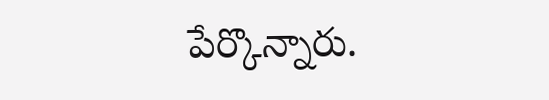పేర్కొన్నారు.